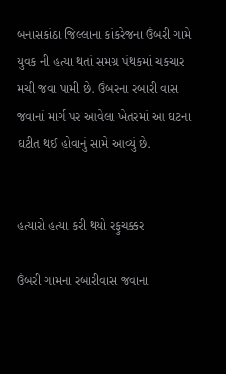બનાસકાંઠા જિલ્લાના કાંકરેજના ઉંબરી ગામે યુવક ની હત્યા થતાં સમગ્ર પંથકમાં ચકચાર મચી જવા પામી છે. ઉંબરના રબારી વાસ જવાનાં માર્ગ પર આવેલા ખેતરમાં આ ઘટના ઘટીત થઈ હોવાનું સામે આવ્યું છે.


હત્યારો હત્યા કરી થયો રફુચક્કર

ઉંબરી ગામના રબારીવાસ જવાના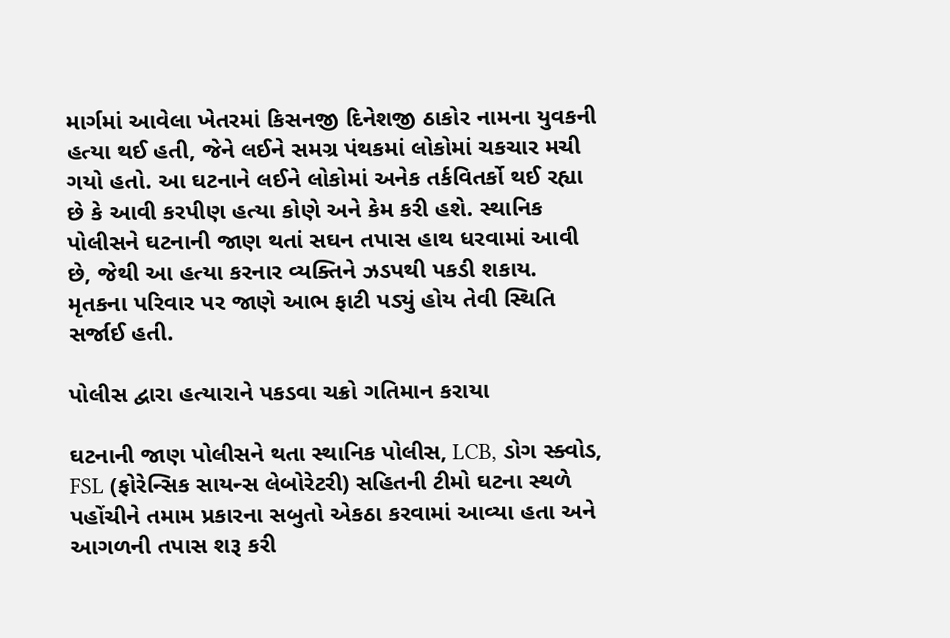માર્ગમાં આવેલા ખેતરમાં કિસનજી દિનેશજી ઠાકોર નામના યુવકની હત્યા થઈ હતી, જેને લઈને સમગ્ર પંથકમાં લોકોમાં ચકચાર મચી ગયો હતો. આ ઘટનાને લઈને લોકોમાં અનેક તર્કવિતર્કો થઈ રહ્યા છે કે આવી કરપીણ હત્યા કોણે અને કેમ કરી હશે. સ્થાનિક પોલીસને ઘટનાની જાણ થતાં સઘન તપાસ હાથ ધરવામાં આવી છે, જેથી આ હત્યા કરનાર વ્યક્તિને ઝડપથી પકડી શકાય. મૃતકના પરિવાર પર જાણે આભ ફાટી પડ્યું હોય તેવી સ્થિતિ સર્જાઈ હતી.

પોલીસ દ્વારા હત્યારાને પકડવા ચક્રો ગતિમાન કરાયા

ઘટનાની જાણ પોલીસને થતા સ્થાનિક પોલીસ, LCB, ડોગ સ્ક્વોડ, FSL (ફોરેન્સિક સાયન્સ લેબોરેટરી) સહિતની ટીમો ઘટના સ્થળે પહોંચીને તમામ પ્રકારના સબુતો એકઠા કરવામાં આવ્યા હતા અને આગળની તપાસ શરૂ કરી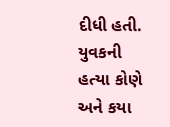દીધી હતી. યુવકની હત્યા કોણે અને કયા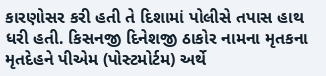કારણોસર કરી હતી તે દિશામાં પોલીસે તપાસ હાથ ધરી હતી. કિસનજી દિનેશજી ઠાકોર નામના મૃતકના મૃતદેહને પીએમ (પોસ્ટમોર્ટમ) અર્થે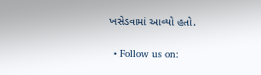ખસેડવામાં આવ્યો હતો.

  • Follow us on: